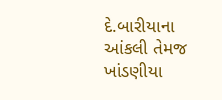દે.બારીયાના આંકલી તેમજ ખાંડણીયા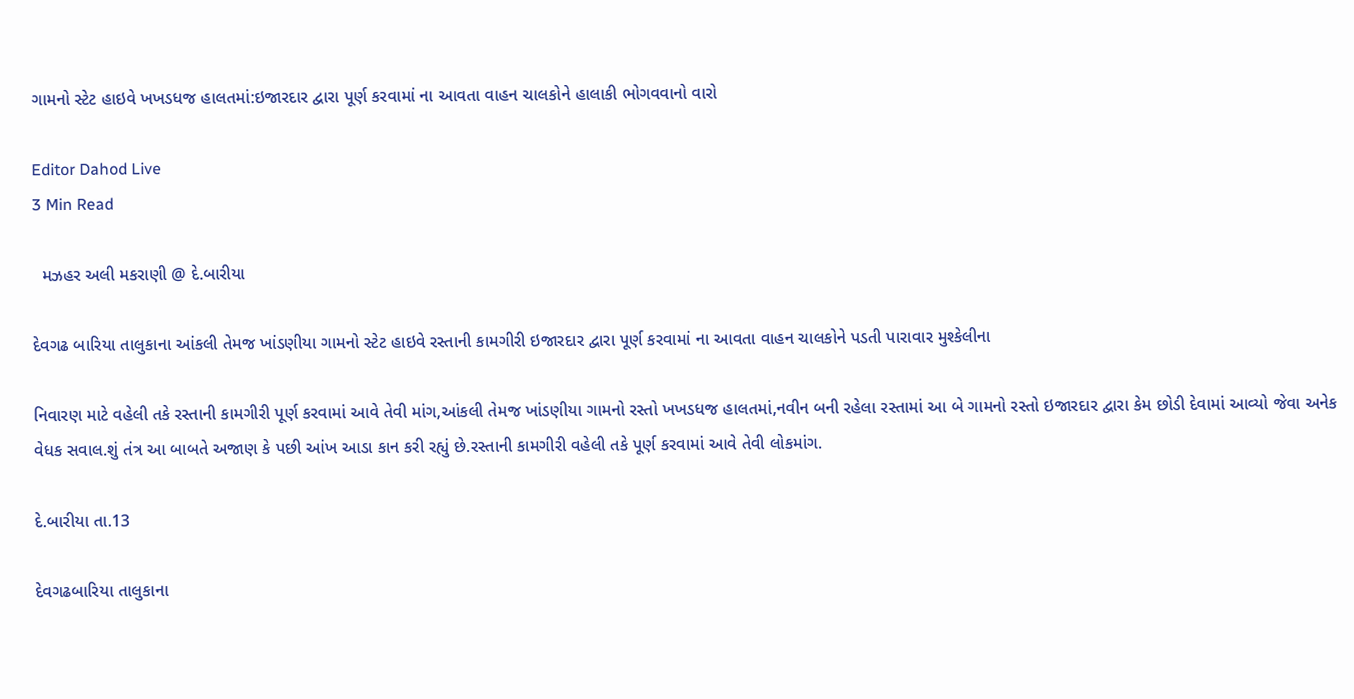ગામનો સ્ટેટ હાઇવે ખખડધજ હાલતમાં:ઇજારદાર દ્વારા પૂર્ણ કરવામાં ના આવતા વાહન ચાલકોને હાલાકી ભોગવવાનો વારો

Editor Dahod Live
3 Min Read

  મઝહર અલી મકરાણી @ દે.બારીયા

દેવગઢ બારિયા તાલુકાના આંકલી તેમજ ખાંડણીયા ગામનો સ્ટેટ હાઇવે રસ્તાની કામગીરી ઇજારદાર દ્વારા પૂર્ણ કરવામાં ના આવતા વાહન ચાલકોને પડતી પારાવાર મુશ્કેલીના

નિવારણ માટે વહેલી તકે રસ્તાની કામગીરી પૂર્ણ કરવામાં આવે તેવી માંગ,આંકલી તેમજ ખાંડણીયા ગામનો રસ્તો ખખડધજ હાલતમાં,નવીન બની રહેલા રસ્તામાં આ બે ગામનો રસ્તો ઇજારદાર દ્વારા કેમ છોડી દેવામાં આવ્યો જેવા અનેક વેધક સવાલ.શું તંત્ર આ બાબતે અજાણ કે પછી આંખ આડા કાન કરી રહ્યું છે.રસ્તાની કામગીરી વહેલી તકે પૂર્ણ કરવામાં આવે તેવી લોકમાંગ.

દે.બારીયા તા.13

દેવગઢબારિયા તાલુકાના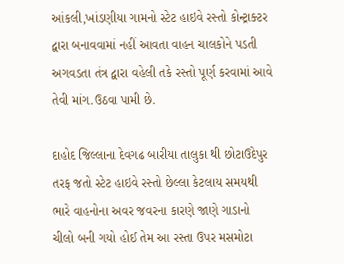આંકલી,ખાંડણીયા ગામનો સ્ટેટ હાઇવે રસ્તો કોન્ટ્રાક્ટર દ્વારા બનાવવામાં નહીં આવતા વાહન ચાલકોને પડતી અગવડતા તંત્ર દ્વારા વહેલી તકે રસ્તો પૂર્ણ કરવામાં આવે તેવી માંગ.ઉઠવા પામી છે.

દાહોદ જિલ્લાના દેવગઢ બારીયા તાલુકા થી છોટાઉદેપુર તરફ જતો સ્ટેટ હાઇવે રસ્તો છેલ્લા કેટલાય સમયથી ભારે વાહનોના અવર જવરના કારણે જાણે ગાડાનો ચીલો બની ગયો હોઈ તેમ આ રસ્તા ઉપર મસમોટા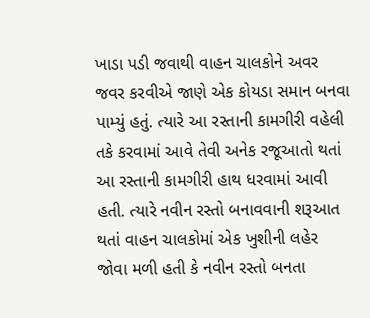ખાડા પડી જવાથી વાહન ચાલકોને અવર જવર કરવીએ જાણે એક કોયડા સમાન બનવા પામ્યું હતું. ત્યારે આ રસ્તાની કામગીરી વહેલી તકે કરવામાં આવે તેવી અનેક રજૂઆતો થતાં આ રસ્તાની કામગીરી હાથ ધરવામાં આવી હતી. ત્યારે નવીન રસ્તો બનાવવાની શરૂઆત થતાં વાહન ચાલકોમાં એક ખુશીની લહેર જોવા મળી હતી કે નવીન રસ્તો બનતા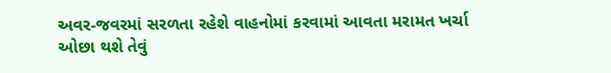અવર-જવરમાં સરળતા રહેશે વાહનોમાં કરવામાં આવતા મરામત ખર્ચા ઓછા થશે તેવું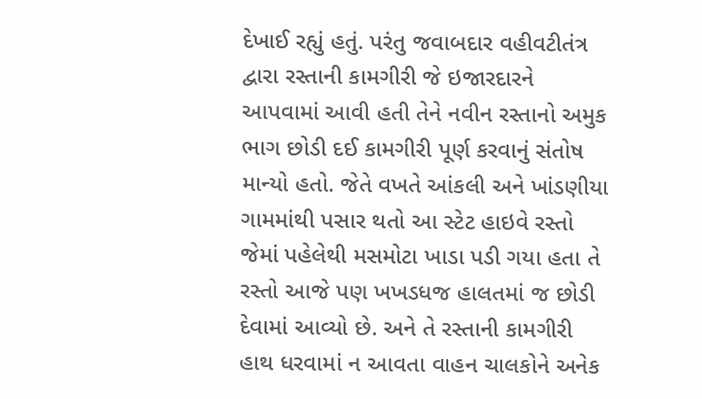દેખાઈ રહ્યું હતું. પરંતુ જવાબદાર વહીવટીતંત્ર દ્વારા રસ્તાની કામગીરી જે ઇજારદારને આપવામાં આવી હતી તેને નવીન રસ્તાનો અમુક ભાગ છોડી દઈ કામગીરી પૂર્ણ કરવાનું સંતોષ માન્યો હતો. જેતે વખતે આંકલી અને ખાંડણીયા ગામમાંથી પસાર થતો આ સ્ટેટ હાઇવે રસ્તો જેમાં પહેલેથી મસમોટા ખાડા પડી ગયા હતા તે રસ્તો આજે પણ ખખડધજ હાલતમાં જ છોડી દેવામાં આવ્યો છે. અને તે રસ્તાની કામગીરી હાથ ધરવામાં ન આવતા વાહન ચાલકોને અનેક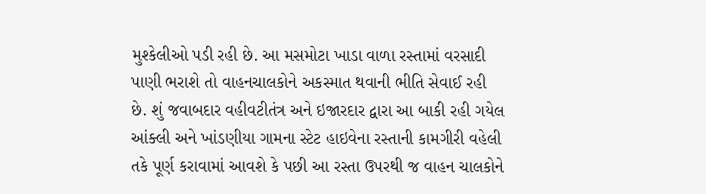મુશ્કેલીઓ પડી રહી છે. આ મસમોટા ખાડા વાળા રસ્તામાં વરસાદી પાણી ભરાશે તો વાહનચાલકોને અકસ્માત થવાની ભીતિ સેવાઈ રહી છે. શું જવાબદાર વહીવટીતંત્ર અને ઇજારદાર દ્વારા આ બાકી રહી ગયેલ આંક્લી અને ખાંડણીયા ગામના સ્ટેટ હાઇવેના રસ્તાની કામગીરી વહેલી તકે પૂર્ણ કરાવામાં આવશે કે પછી આ રસ્તા ઉપરથી જ વાહન ચાલકોને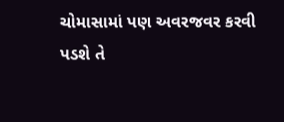ચોમાસામાં પણ અવરજવર કરવી પડશે તે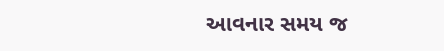આવનાર સમય જ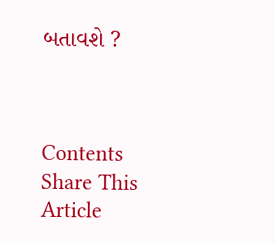બતાવશે ?



Contents
Share This Article